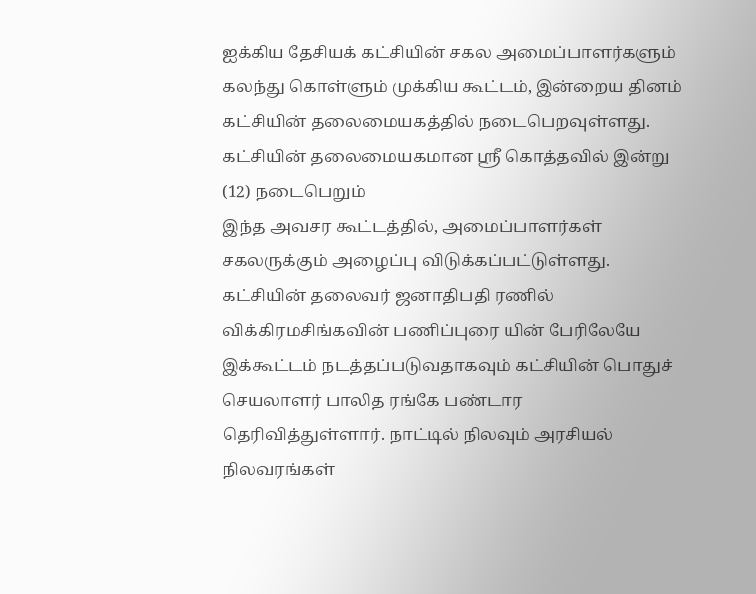ஐக்கிய தேசியக் கட்சியின் சகல அமைப்பாளர்களும் கலந்து கொள்ளும் முக்கிய கூட்டம், இன்றைய தினம் கட்சியின் தலைமையகத்தில் நடைபெறவுள்ளது. கட்சியின் தலைமையகமான ஸ்ரீ கொத்தவில் இன்று (12) நடைபெறும்
இந்த அவசர கூட்டத்தில், அமைப்பாளர்கள் சகலருக்கும் அழைப்பு விடுக்கப்பட்டுள்ளது. கட்சியின் தலைவர் ஜனாதிபதி ரணில் விக்கிரமசிங்கவின் பணிப்புரை யின் பேரிலேயே இக்கூட்டம் நடத்தப்படுவதாகவும் கட்சியின் பொதுச் செயலாளர் பாலித ரங்கே பண்டார தெரிவித்துள்ளார். நாட்டில் நிலவும் அரசியல் நிலவரங்கள்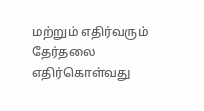மற்றும் எதிர்வரும் தேர்தலை எதிர்கொள்வது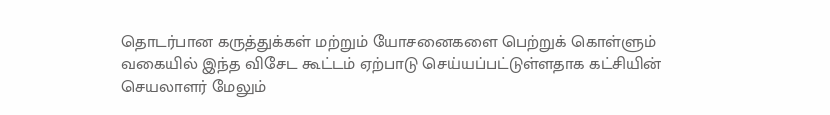தொடர்பான கருத்துக்கள் மற்றும் யோசனைகளை பெற்றுக் கொள்ளும் வகையில் இந்த விசேட கூட்டம் ஏற்பாடு செய்யப்பட்டுள்ளதாக கட்சியின் செயலாளர் மேலும்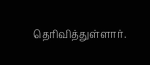தெரிவித்துள்ளார்.